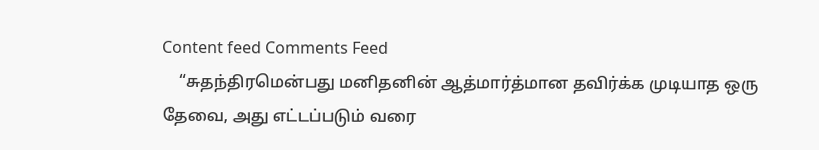Content feed Comments Feed
    “சுதந்திரமென்பது மனிதனின் ஆத்மார்த்மான தவிர்க்க முடியாத ஒரு தேவை, அது எட்டப்படும் வரை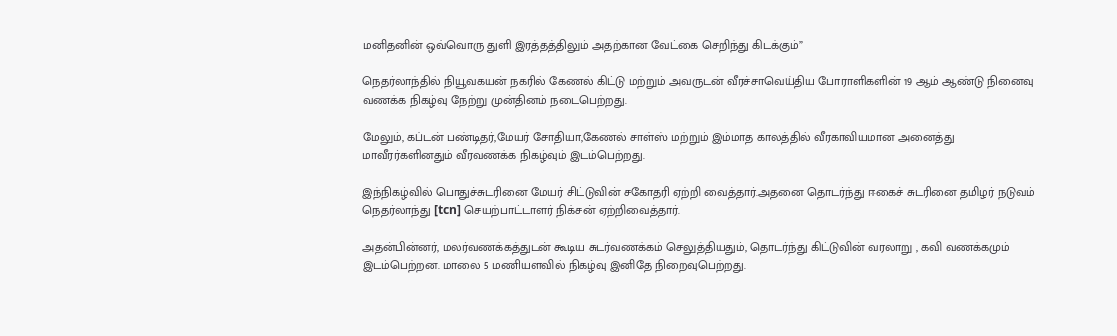மனிதனின் ஒவ்வொரு துளி இரத்தத்திலும் அதற்கான வேட்கை செறிந்து கிடக்கும்”

நெதர்லாந்தில் நியூவகயன் நகரில் கேணல் கிட்டு மற்றும் அவருடன் வீரச்சாவெய்திய போராளிகளின் 19 ஆம் ஆண்டு நினைவு வணக்க நிகழ்வு நேற்று முன்தினம் நடைபெற்றது.

மேலும், கப்டன் பண்டிதர்,மேயர் சோதியா,கேணல் சாள்ஸ் மற்றும் இம்மாத காலத்தில் வீரகாவியமான அனைத்து மாவீரர்களினதும் வீரவணக்க நிகழ்வும் இடம்பெற்றது.

இந்நிகழ்வில் பொதுச்சுடரினை மேயர் சிட்டுவின் சகோதரி ஏற்றி வைத்தார்.அதனை தொடர்ந்து ஈகைச் சுடரினை தமிழர் நடுவம் நெதர்லாந்து [tcn] செயற்பாட்டாளர் நிக்சன் ஏற்றிவைத்தார்.

அதன்பின்னர், மலர்வணக்கத்துடன் கூடிய சுடர்வணக்கம் செலுத்தியதும், தொடர்ந்து கிட்டுவின் வரலாறு , கவி வணக்கமும் இடம்பெற்றன. மாலை 5 மணியளவில் நிகழ்வு இனிதே நிறைவுபெற்றது.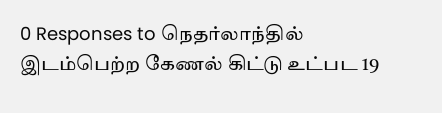0 Responses to நெதர்லாந்தில் இடம்பெற்ற கேணல் கிட்டு உட்பட 19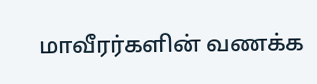மாவீரர்களின் வணக்க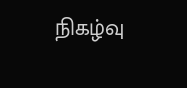நிகழ்வு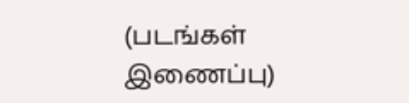(படங்கள் இணைப்பு)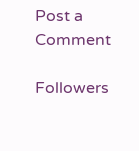Post a Comment

Followers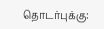தொடர்புக்கு: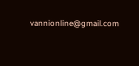vannionline@gmail.com